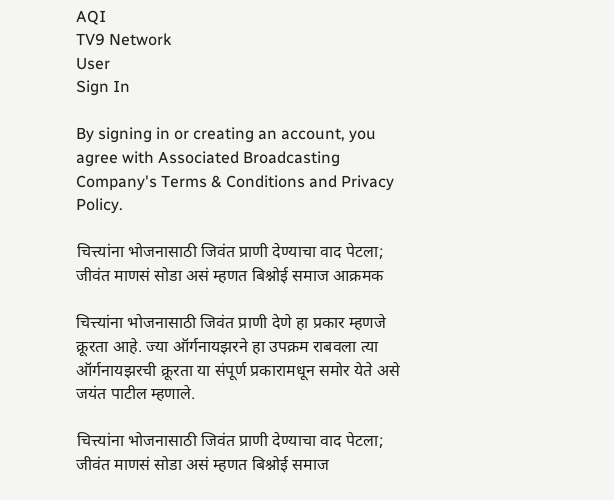AQI
TV9 Network
User
Sign In

By signing in or creating an account, you agree with Associated Broadcasting Company's Terms & Conditions and Privacy Policy.

चित्त्यांना भोजनासाठी जिवंत प्राणी देण्याचा वाद पेटला; जीवंत माणसं सोडा असं म्हणत बिश्नोई समाज आक्रमक

चित्त्यांना भोजनासाठी जिवंत प्राणी देणे हा प्रकार म्हणजे क्रूरता आहे. ज्या ऑर्गनायझरने हा उपक्रम राबवला त्या ऑर्गनायझरची क्रूरता या संपूर्ण प्रकारामधून समोर येते असे जयंत पाटील म्हणाले.

चित्त्यांना भोजनासाठी जिवंत प्राणी देण्याचा वाद पेटला; जीवंत माणसं सोडा असं म्हणत बिश्नोई समाज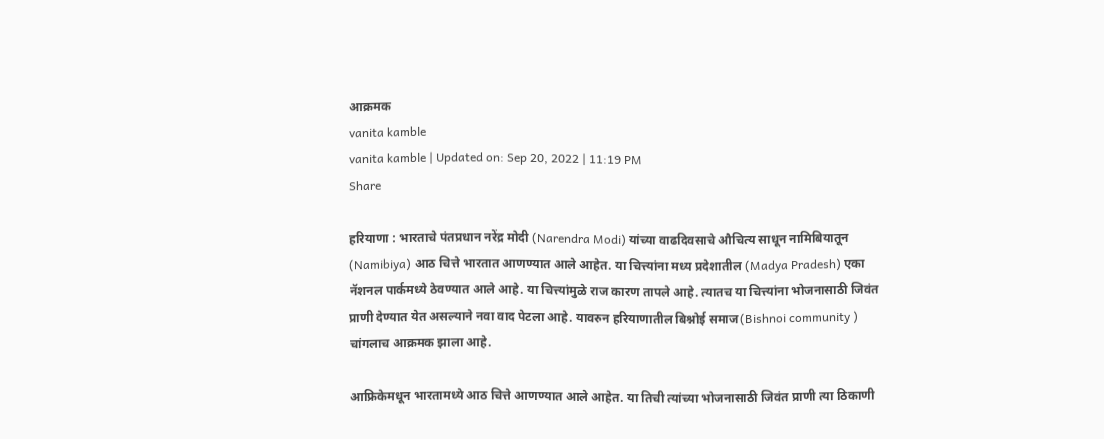आक्रमक
vanita kamble
vanita kamble | Updated on: Sep 20, 2022 | 11:19 PM
Share

हरियाणा : भारताचे पंतप्रधान नरेंद्र मोदी (Narendra Modi) यांच्या वाढदिवसाचे औचित्य साधून नामिबियातून (Namibiya) आठ चित्ते भारतात आणण्यात आले आहेत. या चित्त्यांना मध्य प्रदेशातील (Madya Pradesh) एका नॅशनल पार्कमध्ये ठेवण्यात आले आहे. या चित्त्यांमुळे राज कारण तापले आहे. त्यातच या चित्त्यांना भोजनासाठी जिवंत प्राणी देण्यात येत असल्याने नवा वाद पेटला आहे. यावरुन हरियाणातील बिश्नोई समाज(Bishnoi community ) चांगलाच आक्रमक झाला आहे.

आफ्रिकेमधून भारतामध्ये आठ चित्ते आणण्यात आले आहेत. या तिची त्यांच्या भोजनासाठी जिवंत प्राणी त्या ठिकाणी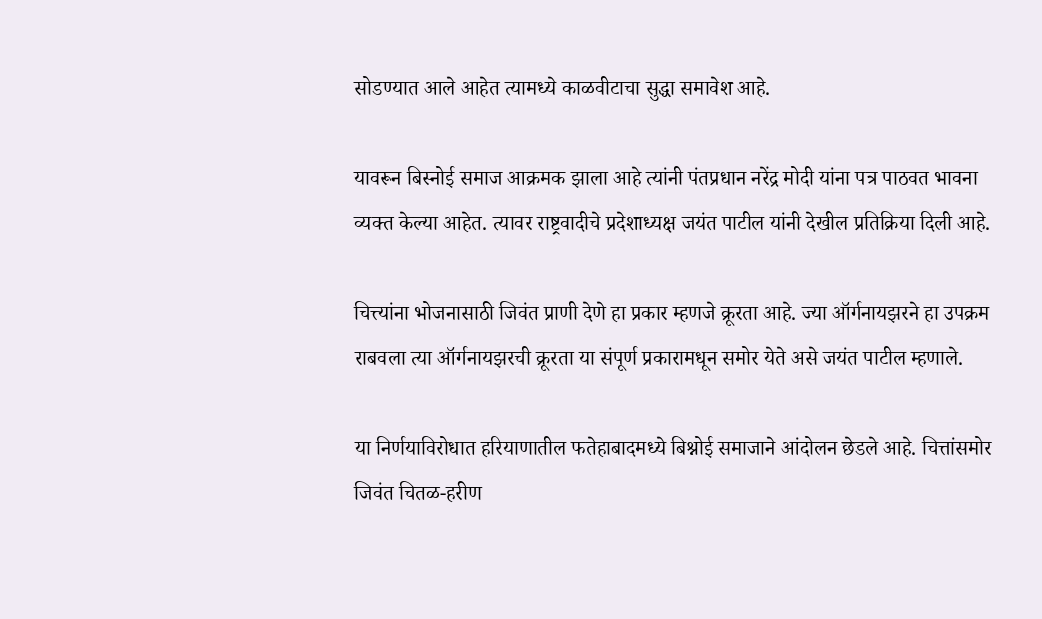सोडण्यात आले आहेत त्यामध्ये काळवीटाचा सुद्धा समावेश आहे.

यावरून बिस्नोई समाज आक्रमक झाला आहे त्यांनी पंतप्रधान नरेंद्र मोदी यांना पत्र पाठवत भावना व्यक्त केल्या आहेत. त्यावर राष्ट्रवादीचे प्रदेशाध्यक्ष जयंत पाटील यांनी देखील प्रतिक्रिया दिली आहे.

चित्त्यांना भोजनासाठी जिवंत प्राणी देणे हा प्रकार म्हणजे क्रूरता आहे. ज्या ऑर्गनायझरने हा उपक्रम राबवला त्या ऑर्गनायझरची क्रूरता या संपूर्ण प्रकारामधून समोर येते असे जयंत पाटील म्हणाले.

या निर्णयाविरोधात हरियाणातील फतेहाबादमध्ये बिश्नोई समाजाने आंदोलन छेडले आहे. चित्तांसमोर जिवंत चितळ-हरीण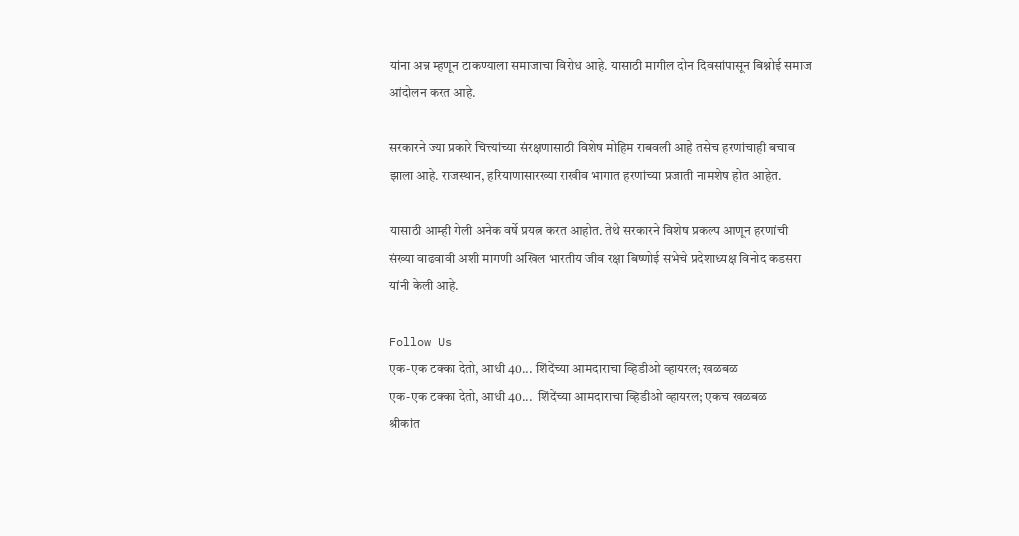यांना अन्न म्हणून टाकण्याला समाजाचा विरोध आहे. यासाठी मागील दोन दिवसांपासून बिश्नोई समाज आंदोलन करत आहे.

सरकारने ज्या प्रकारे चित्त्यांच्या संरक्षणासाठी विशेष मोहिम राबवली आहे तसेच हरणांचाही बचाव झाला आहे. राजस्थान, हरियाणासारख्या राखीव भागात हरणांच्या प्रजाती नामशेष होत आहेत.

यासाठी आम्ही गेली अनेक वर्षे प्रयत्न करत आहोत. तेथे सरकारने विशेष प्रकल्प आणून हरणांची संख्या वाढवावी अशी मागणी अखिल भारतीय जीव रक्षा बिष्णोई सभेचे प्रदेशाध्यक्ष विनोद कडसरा यांनी केली आहे.

Follow Us
एक-एक टक्का देतो, आधी 40... शिंदेंच्या आमदाराचा व्हिडीओ व्हायरल; खळबळ
एक-एक टक्का देतो, आधी 40...  शिंदेंच्या आमदाराचा व्हिडीओ व्हायरल; एकच खळबळ
श्रीकांत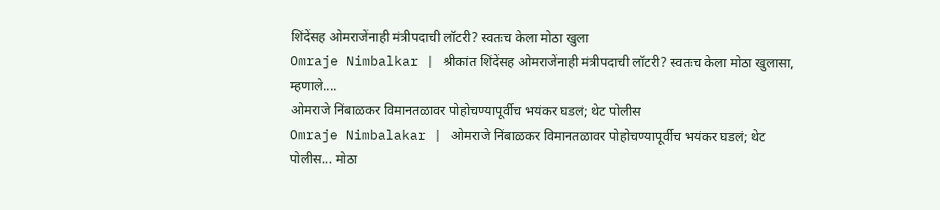शिंदेंसह ओमराजेंनाही मंत्रीपदाची लॉटरी? स्वतःच केला मोठा खुला
Omraje Nimbalkar | श्रीकांत शिंदेंसह ओमराजेंनाही मंत्रीपदाची लॉटरी? स्वतःच केला मोठा खुलासा, म्हणाले....
ओमराजे निंबाळकर विमानतळावर पोहोचण्यापूर्वीच भयंकर घडलं; थेट पोलीस
Omraje Nimbalakar | ओमराजे निंबाळकर विमानतळावर पोहोचण्यापूर्वीच भयंकर घडलं; थेट पोलीस... मोठा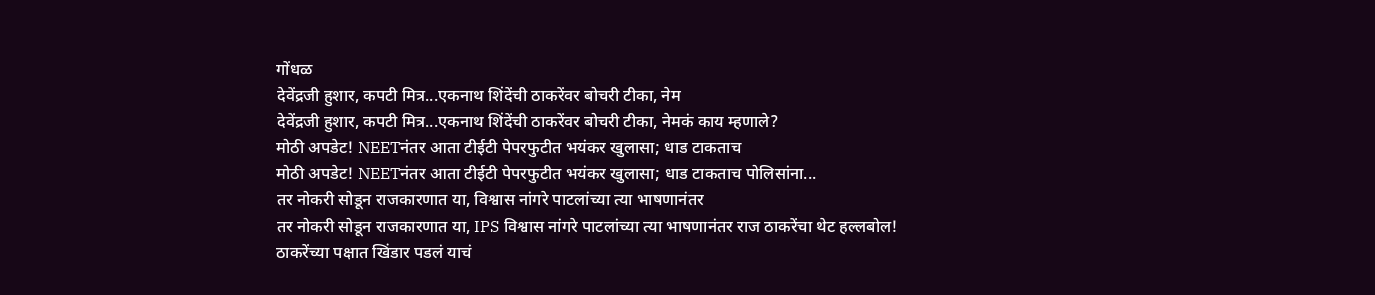गोंधळ
देवेंद्रजी हुशार, कपटी मित्र...एकनाथ शिंदेंची ठाकरेंवर बोचरी टीका, नेम
देवेंद्रजी हुशार, कपटी मित्र...एकनाथ शिंदेंची ठाकरेंवर बोचरी टीका, नेमकं काय म्हणाले?
मोठी अपडेट! NEETनंतर आता टीईटी पेपरफुटीत भयंकर खुलासा; धाड टाकताच
मोठी अपडेट! NEETनंतर आता टीईटी पेपरफुटीत भयंकर खुलासा; धाड टाकताच पोलिसांना...
तर नोकरी सोडून राजकारणात या, विश्वास नांगरे पाटलांच्या त्या भाषणानंतर
तर नोकरी सोडून राजकारणात या, IPS विश्वास नांगरे पाटलांच्या त्या भाषणानंतर राज ठाकरेंचा थेट हल्लबोल!
ठाकरेंच्या पक्षात खिंडार पडलं याचं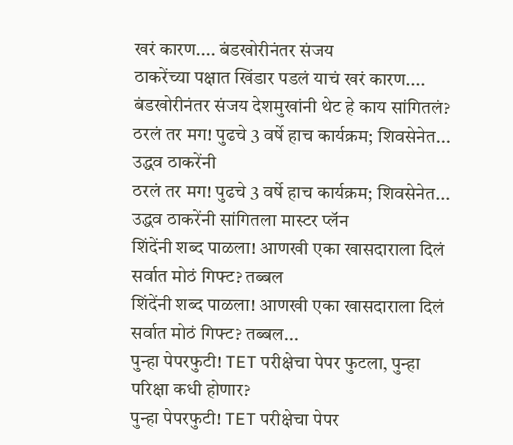खरं कारण.... बंडखोरीनंतर संजय
ठाकरेंच्या पक्षात खिंडार पडलं याचं खरं कारण.... बंडखोरीनंतर संजय देशमुखांनी थेट हे काय सांगितलं?
ठरलं तर मग! पुढचे 3 वर्षे हाच कार्यक्रम; शिवसेनेत... उद्धव ठाकरेंनी
ठरलं तर मग! पुढचे 3 वर्षे हाच कार्यक्रम; शिवसेनेत... उद्धव ठाकरेंनी सांगितला मास्टर प्लॅन
शिंदेंनी शब्द पाळला! आणखी एका खासदाराला दिलं सर्वात मोठं गिफ्ट? तब्बल
शिंदेंनी शब्द पाळला! आणखी एका खासदाराला दिलं सर्वात मोठं गिफ्ट? तब्बल...
पुन्हा पेपरफुटी! TET परीक्षेचा पेपर फुटला, पुन्हा परिक्षा कधी होणार?
पुन्हा पेपरफुटी! TET परीक्षेचा पेपर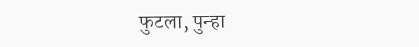फुटला, पुन्हा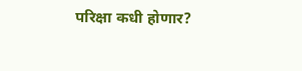परिक्षा कधी होणार?